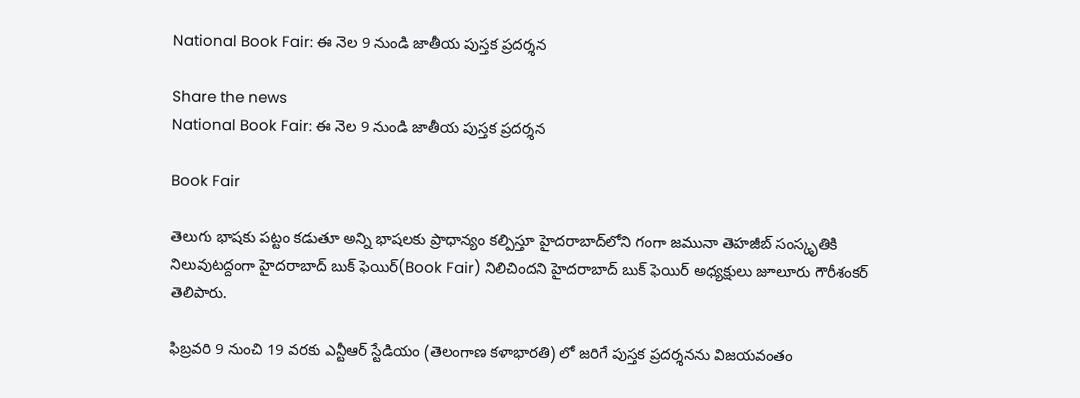National Book Fair: ఈ నెల 9 నుండి జాతీయ పుస్తక ప్రదర్శన

Share the news
National Book Fair: ఈ నెల 9 నుండి జాతీయ పుస్తక ప్రదర్శన

Book Fair

తెలుగు భాషకు పట్టం కడుతూ అన్ని భాషలకు ప్రాధాన్యం కల్పిస్తూ హైదరాబాద్‌లోని గంగా జమునా తెహజీబ్‌ సంస్కృతికి నిలువుటద్దంగా హైదరాబాద్‌ బుక్‌ ఫెయిర్‌(Book Fair) నిలిచిందని హైదరాబాద్‌ బుక్‌ ఫెయిర్‌ అధ్యక్షులు జూలూరు గౌరీశంకర్‌ తెలిపారు.

ఫిబ్రవరి 9 నుంచి 19 వరకు ఎన్టీఆర్‌ స్టేడియం (తెలంగాణ కళాభారతి) లో జరిగే పుస్తక ప్రదర్శనను విజయవంతం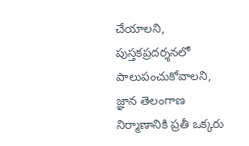చేయాలని, పుస్తకప్రదర్శనలో పాలుపంచుకోవాలని, జ్ఞాన తెలంగాణ నిర్మాణానికి ప్రతీ ఒక్కరు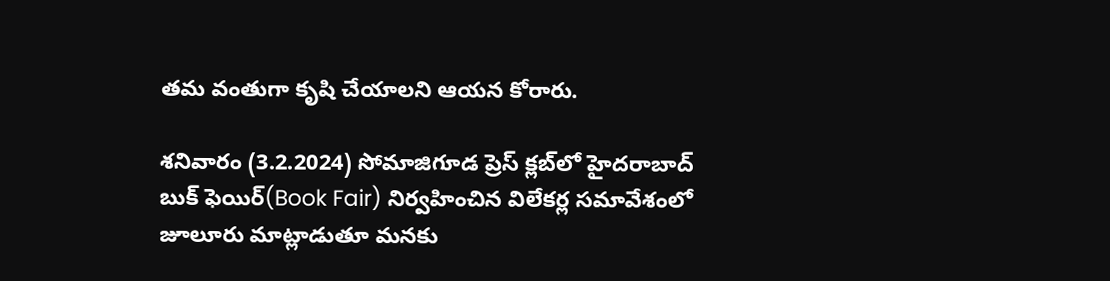తమ వంతుగా కృషి చేయాలని ఆయన కోరారు.

శనివారం (3.2.2024) సోమాజిగూడ ప్రెస్‌ క్లబ్‌లో హైదరాబాద్‌ బుక్‌ ఫెయిర్‌(Book Fair) నిర్వహించిన విలేకర్ల సమావేశంలో జూలూరు మాట్లాడుతూ మనకు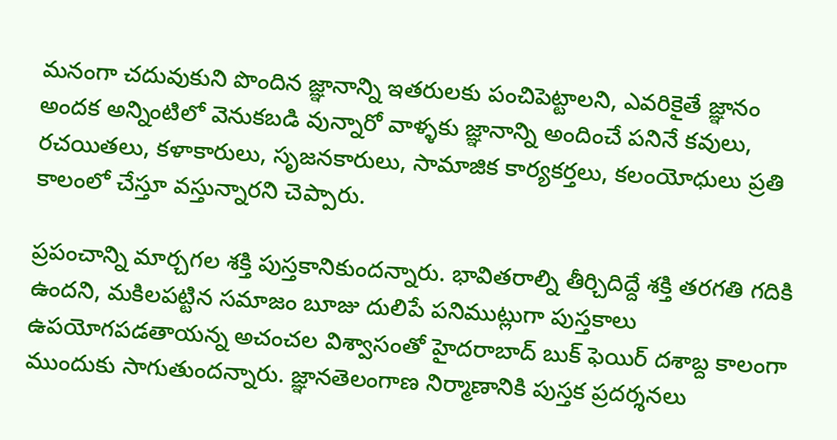మనంగా చదువుకుని పొందిన జ్ఞానాన్ని ఇతరులకు పంచిపెట్టాలని, ఎవరికైతే జ్ఞానం అందక అన్నింటిలో వెనుకబడి వున్నారో వాళ్ళకు జ్ఞానాన్ని అందించే పనినే కవులు, రచయితలు, కళాకారులు, సృజనకారులు, సామాజిక కార్యకర్తలు, కలంయోధులు ప్రతి కాలంలో చేస్తూ వస్తున్నారని చెప్పారు.

ప్రపంచాన్ని మార్చగల శక్తి పుస్తకానికుందన్నారు. భావితరాల్ని తీర్చిదిద్దే శక్తి తరగతి గదికి ఉందని, మకిలపట్టిన సమాజం బూజు దులిపే పనిముట్లుగా పుస్తకాలు ఉపయోగపడతాయన్న అచంచల విశ్వాసంతో హైదరాబాద్‌ బుక్‌ ఫెయిర్‌ దశాబ్ద కాలంగా ముందుకు సాగుతుందన్నారు. జ్ఞానతెలంగాణ నిర్మాణానికి పుస్తక ప్రదర్శనలు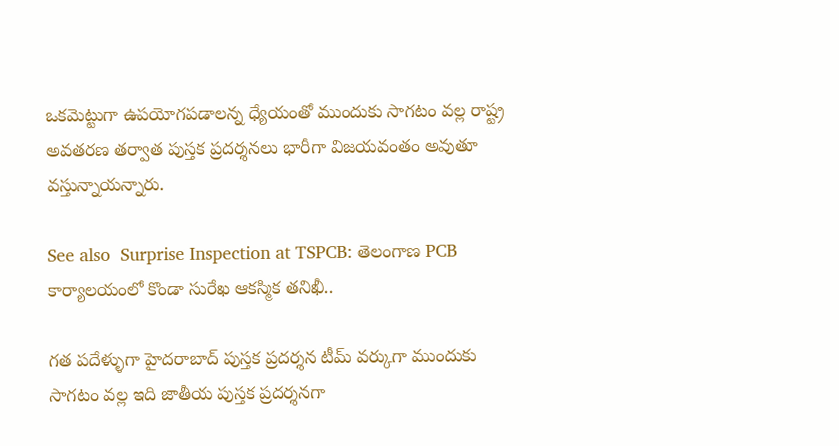ఒకమెట్టుగా ఉపయోగపడాలన్న ధ్యేయంతో ముందుకు సాగటం వల్ల రాష్ట్ర అవతరణ తర్వాత పుస్తక ప్రదర్శనలు భారీగా విజయవంతం అవుతూ వస్తున్నాయన్నారు.

See also  Surprise Inspection at TSPCB: తెలంగాణ PCB కార్యాలయంలో కొండా సురేఖ ఆకస్మిక తనిఖీ..

గత పదేళ్ళుగా హైదరాబాద్‌ పుస్తక ప్రదర్శన టీమ్‌ వర్కుగా ముందుకు సాగటం వల్ల ఇది జాతీయ పుస్తక ప్రదర్శనగా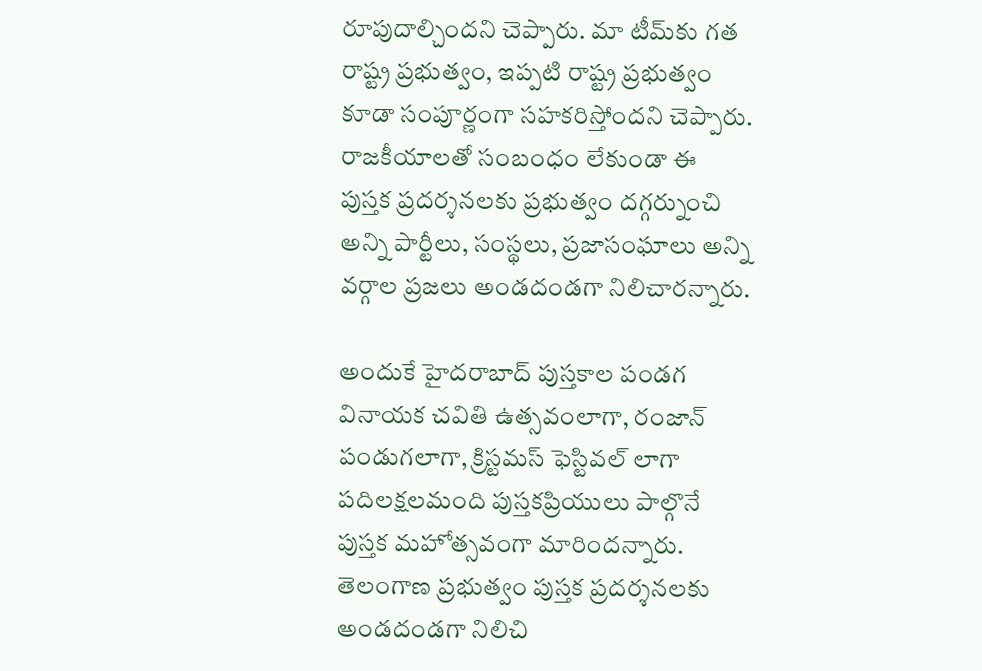రూపుదాల్చిందని చెప్పారు. మా టీమ్‌కు గత రాష్ట్ర ప్రభుత్వం, ఇప్పటి రాష్ట్ర ప్రభుత్వం కూడా సంపూర్ణంగా సహకరిస్తోందని చెప్పారు. రాజకీయాలతో సంబంధం లేకుండా ఈ పుస్తక ప్రదర్శనలకు ప్రభుత్వం దగ్గర్నుంచి అన్ని పార్టీలు, సంస్థలు, ప్రజాసంఘాలు అన్ని వర్గాల ప్రజలు అండదండగా నిలిచారన్నారు.

అందుకే హైదరాబాద్‌ పుస్తకాల పండగ వినాయక చవితి ఉత్సవంలాగా, రంజాన్‌ పండుగలాగా, క్రిస్టమస్‌ ఫెస్టివల్‌ లాగా పదిలక్షలమంది పుస్తకప్రియులు పాల్గొనే పుస్తక మహోత్సవంగా మారిందన్నారు. తెలంగాణ ప్రభుత్వం పుస్తక ప్రదర్శనలకు అండదండగా నిలిచి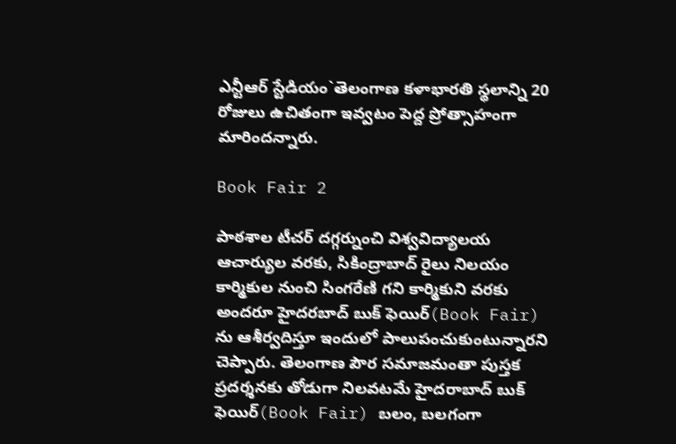ఎన్టీఆర్‌ స్టేడియం`తెలంగాణ కళాభారతి స్థలాన్ని 20 రోజులు ఉచితంగా ఇవ్వటం పెద్ద ప్రోత్సాహంగా మారిందన్నారు.

Book Fair 2

పాఠశాల టీచర్‌ దగ్గర్నుంచి విశ్వవిద్యాలయ ఆచార్యుల వరకు, సికింద్రాబాద్‌ రైలు నిలయం కార్మికుల నుంచి సింగరేణి గని కార్మికుని వరకు అందరూ హైదరబాద్‌ బుక్‌ ఫెయిర్‌(Book Fair) ను ఆశీర్వదిస్తూ ఇందులో పాలుపంచుకుంటున్నారని చెప్పారు. తెలంగాణ పౌర సమాజమంతా పుస్తక ప్రదర్శనకు తోడుగా నిలవటమే హైదరాబాద్‌ బుక్‌ ఫెయిర్‌(Book Fair) బలం, బలగంగా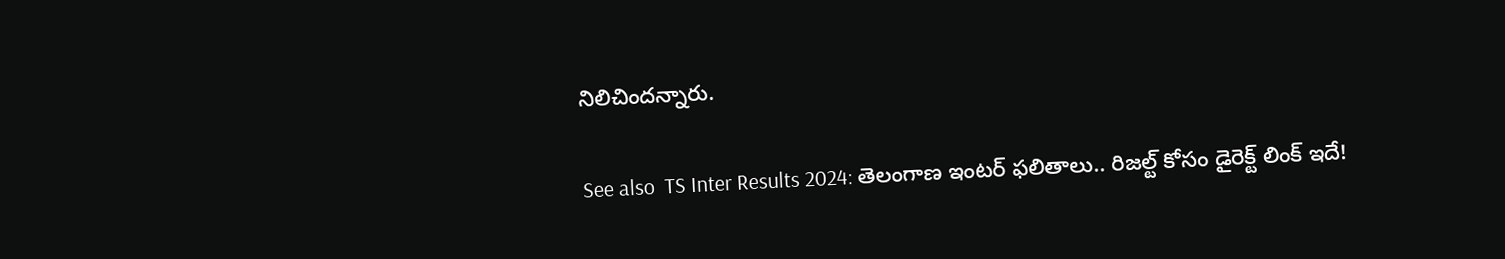నిలిచిందన్నారు.

See also  TS Inter Results 2024: తెలంగాణ ఇంటర్ ఫలితాలు.. రిజల్ట్ కోసం డైరెక్ట్ లింక్ ఇదే!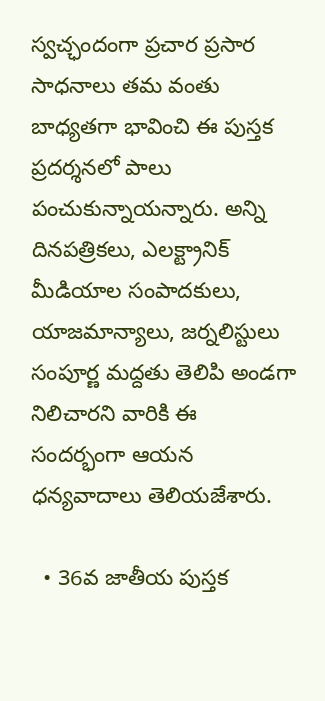స్వచ్ఛందంగా ప్రచార ప్రసార సాధనాలు తమ వంతు బాధ్యతగా భావించి ఈ పుస్తక ప్రదర్శనలో పాలు పంచుకున్నాయన్నారు. అన్ని దినపత్రికలు, ఎలక్ట్రానిక్‌ మీడియాల సంపాదకులు, యాజమాన్యాలు, జర్నలిస్టులు సంపూర్ణ మద్దతు తెలిపి అండగా నిలిచారని వారికి ఈ సందర్భంగా ఆయన ధన్యవాదాలు తెలియజేశారు.

  • 36వ జాతీయ పుస్తక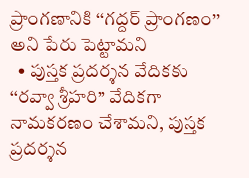ప్రాంగణానికి ‘‘గద్దర్‌ ప్రాంగణం’’ అని పేరు పెట్టామని
  • పుస్తక ప్రదర్శన వేదికకు ‘‘రవ్వా శ్రీహరి’’ వేదికగా నామకరణం చేశామని, పుస్తక ప్రదర్శన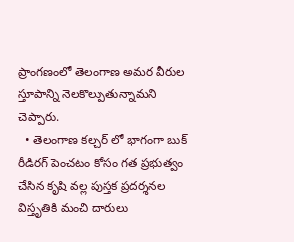ప్రాంగణంలో తెలంగాణ అమర వీరుల స్తూపాన్ని నెలకొల్పుతున్నామని చెప్పారు.
  • తెలంగాణ కల్చర్‌ లో భాగంగా బుక్‌ రీడిరగ్‌ పెంచటం కోసం గత ప్రభుత్వం చేసిన కృషి వల్ల పుస్తక ప్రదర్శనల విస్తృతికి మంచి దారులు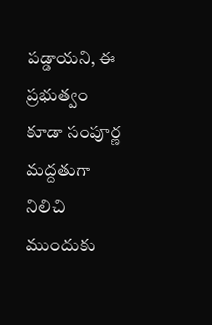పడ్డాయని, ఈ ప్రభుత్వం కూడా సంపూర్ణ మద్దతుగా నిలిచి ముందుకు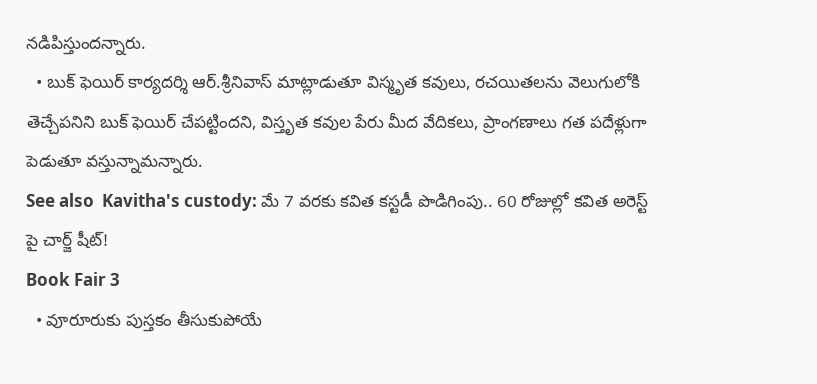నడిపిస్తుందన్నారు.
  • బుక్‌ ఫెయిర్‌ కార్యదర్శి ఆర్‌.శ్రీనివాస్‌ మాట్లాడుతూ విస్మృత కవులు, రచయితలను వెలుగులోకి తెచ్చేపనిని బుక్‌ ఫెయిర్‌ చేపట్టిందని, విస్తృత కవుల పేరు మీద వేదికలు, ప్రాంగణాలు గత పదేళ్లుగా పెడుతూ వస్తున్నామన్నారు.
See also  Kavitha's custody: మే 7 వరకు కవిత కస్టడీ పొడిగింపు.. 60 రోజుల్లో కవిత అరెస్ట్ పై చార్జ్ షీట్!
Book Fair 3
  • వూరూరుకు పుస్తకం తీసుకుపోయే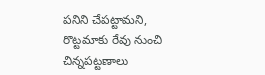పనిని చేపట్టామని, రొట్టమాకు రేవు నుంచి చిన్నపట్టణాలు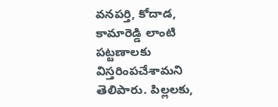వనపర్తి, కోదాడ, కామారెడ్డి లాంటి పట్టణాలకు విస్తరింపచేశామని తెలిపారు. పిల్లలకు,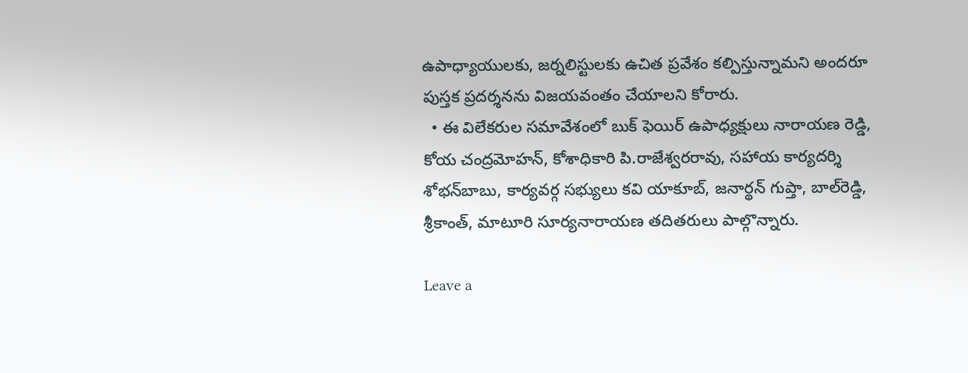ఉపాధ్యాయులకు, జర్నలిస్టులకు ఉచిత ప్రవేశం కల్పిస్తున్నామని అందరూ పుస్తక ప్రదర్శనను విజయవంతం చేయాలని కోరారు.
  • ఈ విలేకరుల సమావేశంలో బుక్‌ ఫెయిర్‌ ఉపాధ్యక్షులు నారాయణ రెడ్డి, కోయ చంద్రమోహన్‌, కోశాధికారి పి.రాజేశ్వరరావు, సహాయ కార్యదర్శి శోభన్‌బాబు, కార్యవర్గ సభ్యులు కవి యాకూబ్‌, జనార్థన్‌ గుప్తా, బాల్‌రెడ్డి, శ్రీకాంత్‌, మాటూరి సూర్యనారాయణ తదితరులు పాల్గొన్నారు.

Leave a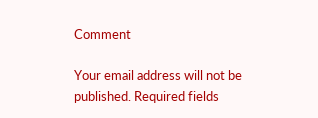Comment

Your email address will not be published. Required fields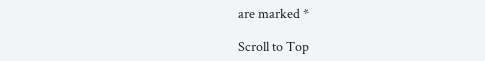are marked *

Scroll to Top